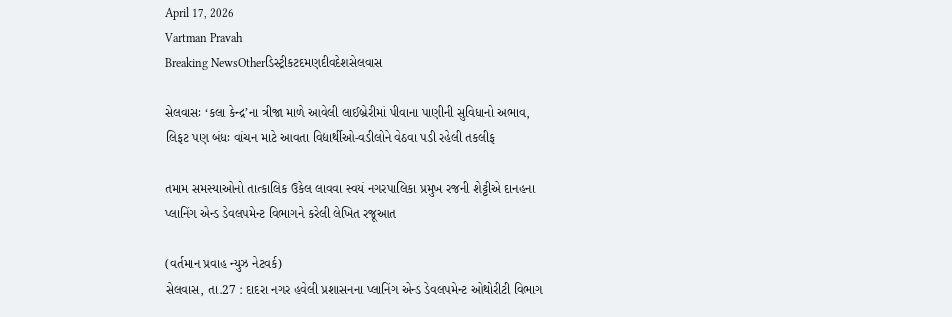April 17, 2026
Vartman Pravah
Breaking NewsOtherડિસ્ટ્રીકટદમણદીવદેશસેલવાસ

સેલવાસઃ ‘કલા કેન્‍દ્ર’ના ત્રીજા માળે આવેલી લાઈબ્રેરીમાં પીવાના પાણીની સુવિધાનો અભાવ, લિફટ પણ બંધઃ વાંચન માટે આવતા વિદ્યાર્થીઓ-વડીલોને વેઠવા પડી રહેલી તકલીફ

તમામ સમસ્‍યાઓનો તાત્‍કાલિક ઉકેલ લાવવા સ્‍વયં નગરપાલિકા પ્રમુખ રજની શેટ્ટીએ દાનહના પ્‍લાનિંગ એન્‍ડ ડેવલપમેન્‍ટ વિભાગને કરેલી લેખિત રજૂઆત

(વર્તમાન પ્રવાહ ન્‍યુઝ નેટવર્ક)
સેલવાસ, તા.27 : દાદરા નગર હવેલી પ્રશાસનના પ્‍લાનિંગ એન્‍ડ ડેવલપમેન્‍ટ ઓથોરીટી વિભાગ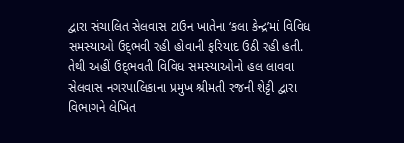દ્વારા સંચાલિત સેલવાસ ટાઉન ખાતેના ‘કલા કેન્‍દ્ર’માં વિવિધ સમસ્‍યાઓ ઉદ્‌ભવી રહી હોવાની ફરિયાદ ઉઠી રહી હતી. તેથી અહીં ઉદ્‌ભવતી વિવિધ સમસ્‍યાઓનો હલ લાવવા સેલવાસ નગરપાલિકાના પ્રમુખ શ્રીમતી રજની શેટ્ટી દ્વારા વિભાગને લેખિત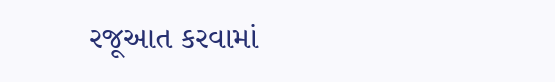રજૂઆત કરવામાં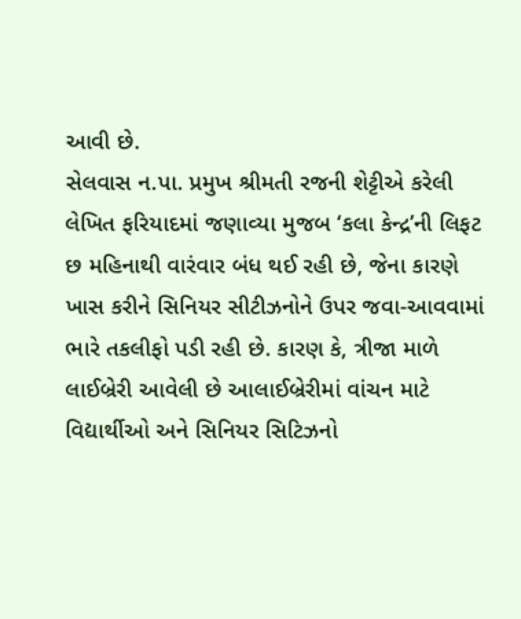આવી છે.
સેલવાસ ન.પા. પ્રમુખ શ્રીમતી રજની શેટ્ટીએ કરેલી લેખિત ફરિયાદમાં જણાવ્‍યા મુજબ ‘કલા કેન્‍દ્ર’ની લિફટ છ મહિનાથી વારંવાર બંધ થઈ રહી છે, જેના કારણે ખાસ કરીને સિનિયર સીટીઝનોને ઉપર જવા-આવવામાં ભારે તકલીફો પડી રહી છે. કારણ કે, ત્રીજા માળે લાઈબ્રેરી આવેલી છે આલાઈબ્રેરીમાં વાંચન માટે વિદ્યાર્થીઓ અને સિનિયર સિટિઝનો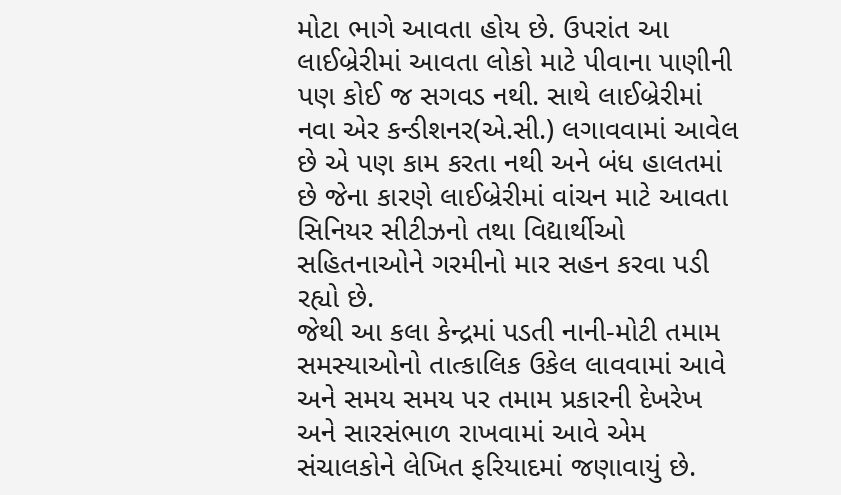મોટા ભાગે આવતા હોય છે. ઉપરાંત આ લાઈબ્રેરીમાં આવતા લોકો માટે પીવાના પાણીની પણ કોઈ જ સગવડ નથી. સાથે લાઈબ્રેરીમાં નવા એર કન્‍ડીશનર(એ.સી.) લગાવવામાં આવેલ છે એ પણ કામ કરતા નથી અને બંધ હાલતમાં છે જેના કારણે લાઈબ્રેરીમાં વાંચન માટે આવતા સિનિયર સીટીઝનો તથા વિદ્યાર્થીઓ સહિતનાઓને ગરમીનો માર સહન કરવા પડી રહ્યો છે.
જેથી આ કલા કેન્‍દ્રમાં પડતી નાની-મોટી તમામ સમસ્‍યાઓનો તાત્‍કાલિક ઉકેલ લાવવામાં આવે અને સમય સમય પર તમામ પ્રકારની દેખરેખ અને સારસંભાળ રાખવામાં આવે એમ સંચાલકોને લેખિત ફરિયાદમાં જણાવાયું છે.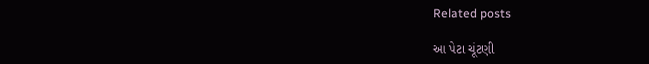Related posts

આ પેટા ચૂંટણી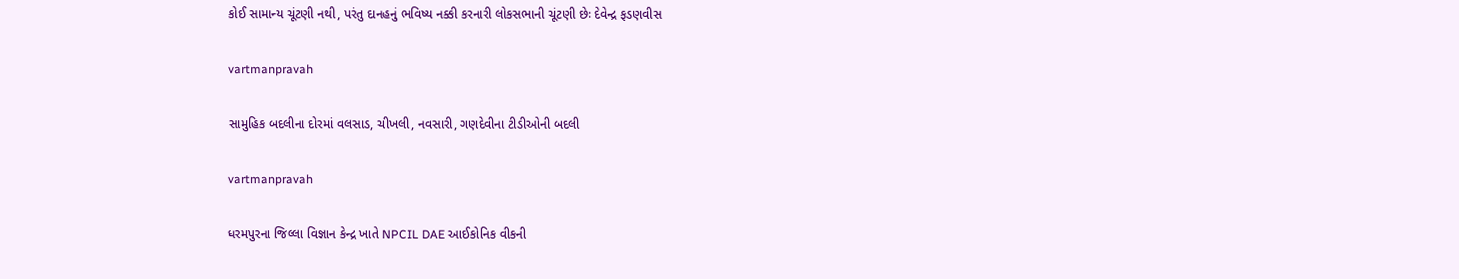કોઈ સામાન્‍ય ચૂંટણી નથી, પરંતુ દાનહનું ભવિષ્‍ય નક્કી કરનારી લોકસભાની ચૂંટણી છેઃ દેવેન્‍દ્ર ફડણવીસ

vartmanpravah

સામુહિક બદલીના દોરમાં વલસાડ, ચીખલી, નવસારી, ગણદેવીના ટીડીઓની બદલી

vartmanpravah

ધરમપુરના જિલ્લા વિજ્ઞાન કેન્દ્ર ખાતે NPCIL DAE આઈકોનિક વીકની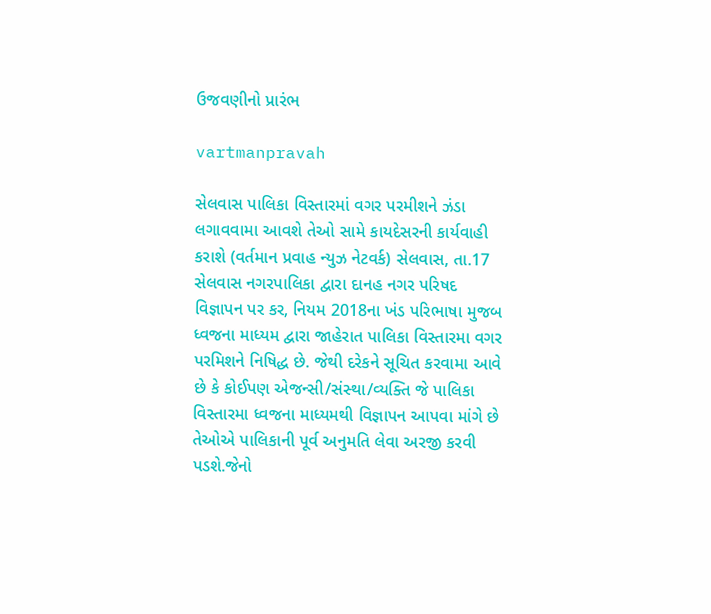ઉજવણીનો પ્રારંભ

vartmanpravah

સેલવાસ પાલિકા વિસ્‍તારમાં વગર પરમીશને ઝંડા લગાવવામા આવશે તેઓ સામે કાયદેસરની કાર્યવાહી કરાશે (વર્તમાન પ્રવાહ ન્‍યુઝ નેટવર્ક) સેલવાસ, તા.17 સેલવાસ નગરપાલિકા દ્વારા દાનહ નગર પરિષદ વિજ્ઞાપન પર કર, નિયમ 2018ના ખંડ પરિભાષા મુજબ ધ્‍વજના માધ્‍યમ દ્વારા જાહેરાત પાલિકા વિસ્‍તારમા વગર પરમિશને નિષિદ્ધ છે. જેથી દરેકને સૂચિત કરવામા આવે છે કે કોઈપણ એજન્‍સી/સંસ્‍થા/વ્‍યક્‍તિ જે પાલિકા વિસ્‍તારમા ધ્‍વજના માધ્‍યમથી વિજ્ઞાપન આપવા માંગે છે તેઓએ પાલિકાની પૂર્વ અનુમતિ લેવા અરજી કરવી પડશે.જેનો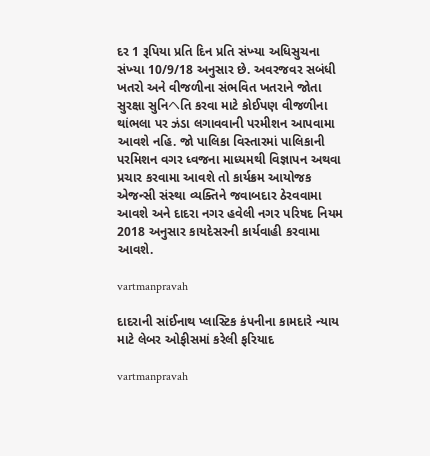દર 1 રૂપિયા પ્રતિ દિન પ્રતિ સંખ્‍યા અધિસુચના સંખ્‍યા 10/9/18 અનુસાર છે. અવરજવર સબંધી ખતરો અને વીજળીના સંભવિત ખતરાને જોતા સુરક્ષા સુનિヘતિ કરવા માટે કોઈપણ વીજળીના થાંભલા પર ઝંડા લગાવવાની પરમીશન આપવામા આવશે નહિ. જો પાલિકા વિસ્‍તારમાં પાલિકાની પરમિશન વગર ધ્‍વજના માધ્‍યમથી વિજ્ઞાપન અથવા પ્રચાર કરવામા આવશે તો કાર્યક્રમ આયોજક એજન્‍સી સંસ્‍થા વ્‍યક્‍તિને જવાબદાર ઠેરવવામા આવશે અને દાદરા નગર હવેલી નગર પરિષદ નિયમ 2018 અનુસાર કાયદેસરની કાર્યવાહી કરવામા આવશે.

vartmanpravah

દાદરાની સાંઈનાથ પ્‍લાસ્‍ટિક કંપનીના કામદારે ન્‍યાય માટે લેબર ઓફીસમાં કરેલી ફરિયાદ

vartmanpravah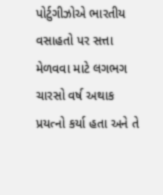પોર્ટુગીઝોએ ભારતીય વસાહતો પર સત્તા મેળવવા માટે લગભગ ચારસો વર્ષ અથાક પ્રયત્‍નો કર્યા હતા અને તે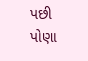પછી પોણા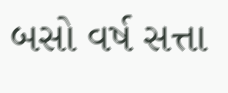બસો વર્ષ સત્તા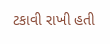ટકાવી રાખી હતી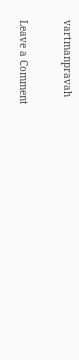vartmanpravah

Leave a Comment